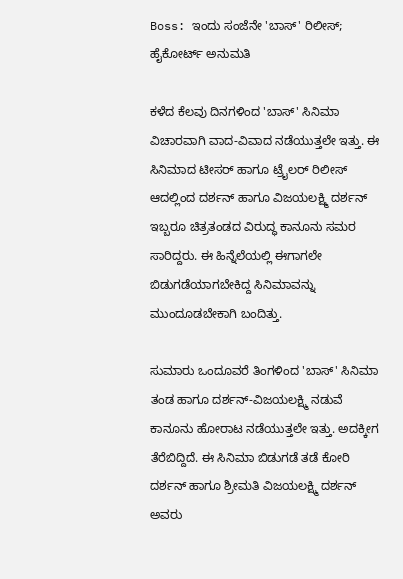Boss: ಇಂದು ಸಂಜೆನೇ 'ಬಾಸ್' ರಿಲೀಸ್; ಹೈಕೋರ್ಟ್ ಅನುಮತಿ

ಕಳೆದ ಕೆಲವು ದಿನಗಳಿಂದ 'ಬಾಸ್' ಸಿನಿಮಾ ವಿಚಾರವಾಗಿ ವಾದ-ವಿವಾದ ನಡೆಯುತ್ತಲೇ ಇತ್ತು. ಈ ಸಿನಿಮಾದ ಟೀಸರ್ ಹಾಗೂ ಟ್ರೈಲರ್ ರಿಲೀಸ್ ಆದಲ್ಲಿಂದ ದರ್ಶನ್ ಹಾಗೂ ವಿಜಯಲಕ್ಷ್ಮಿ ದರ್ಶನ್ ಇಬ್ಬರೂ ಚಿತ್ರತಂಡದ ವಿರುದ್ಧ ಕಾನೂನು ಸಮರ ಸಾರಿದ್ದರು. ಈ ಹಿನ್ನೆಲೆಯಲ್ಲಿ ಈಗಾಗಲೇ ಬಿಡುಗಡೆಯಾಗಬೇಕಿದ್ದ ಸಿನಿಮಾವನ್ನು ಮುಂದೂಡಬೇಕಾಗಿ ಬಂದಿತ್ತು.

ಸುಮಾರು ಒಂದೂವರೆ ತಿಂಗಳಿಂದ 'ಬಾಸ್' ಸಿನಿಮಾ ತಂಡ ಹಾಗೂ ದರ್ಶನ್-ವಿಜಯಲಕ್ಷ್ಮಿ ನಡುವೆ ಕಾನೂನು ಹೋರಾಟ ನಡೆಯುತ್ತಲೇ ಇತ್ತು. ಅದಕ್ಕೀಗ ತೆರೆಬಿದ್ದಿದೆ. ಈ ಸಿನಿಮಾ ಬಿಡುಗಡೆ ತಡೆ ಕೋರಿ ದರ್ಶನ್ ಹಾಗೂ ಶ್ರೀಮತಿ ವಿಜಯಲಕ್ಷ್ಮಿ ದರ್ಶನ್ ಅವರು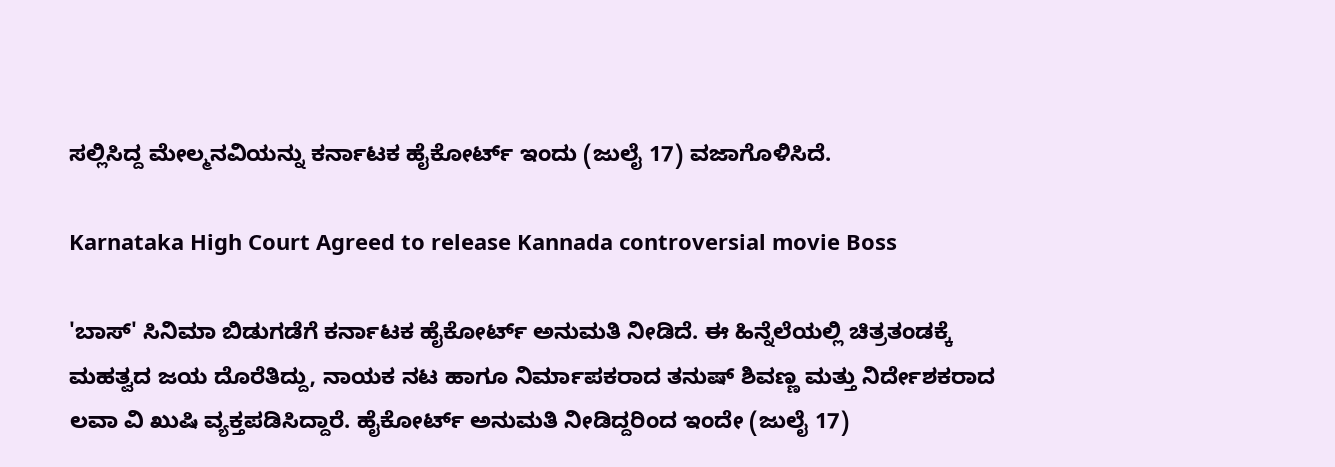ಸಲ್ಲಿಸಿದ್ದ ಮೇಲ್ಮನವಿಯನ್ನು ಕರ್ನಾಟಕ ಹೈಕೋರ್ಟ್ ಇಂದು (ಜುಲೈ 17) ವಜಾಗೊಳಿಸಿದೆ.

Karnataka High Court Agreed to release Kannada controversial movie Boss

'ಬಾಸ್' ಸಿನಿಮಾ ಬಿಡುಗಡೆಗೆ ಕರ್ನಾಟಕ ಹೈಕೋರ್ಟ್ ಅನುಮತಿ ನೀಡಿದೆ. ಈ ಹಿನ್ನೆಲೆಯಲ್ಲಿ ಚಿತ್ರತಂಡಕ್ಕೆ ಮಹತ್ವದ ಜಯ ದೊರೆತಿದ್ದು, ನಾಯಕ ನಟ ಹಾಗೂ ನಿರ್ಮಾಪಕರಾದ ತನುಷ್ ಶಿವಣ್ಣ ಮತ್ತು ನಿರ್ದೇಶಕರಾದ ಲವಾ ವಿ ಖುಷಿ ವ್ಯಕ್ತಪಡಿಸಿದ್ದಾರೆ. ಹೈಕೋರ್ಟ್ ಅನುಮತಿ ನೀಡಿದ್ದರಿಂದ ಇಂದೇ (ಜುಲೈ 17)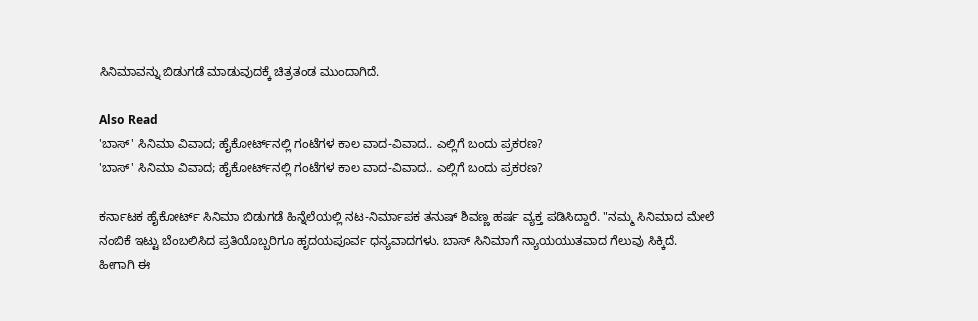ಸಿನಿಮಾವನ್ನು ಬಿಡುಗಡೆ ಮಾಡುವುದಕ್ಕೆ ಚಿತ್ರತಂಡ ಮುಂದಾಗಿದೆ.

Also Read
'ಬಾಸ್' ಸಿನಿಮಾ ವಿವಾದ; ಹೈಕೋರ್ಟ್‌ನಲ್ಲಿ ಗಂಟೆಗಳ ಕಾಲ ವಾದ-ವಿವಾದ.. ಎಲ್ಲಿಗೆ ಬಂದು ಪ್ರಕರಣ?
'ಬಾಸ್' ಸಿನಿಮಾ ವಿವಾದ; ಹೈಕೋರ್ಟ್‌ನಲ್ಲಿ ಗಂಟೆಗಳ ಕಾಲ ವಾದ-ವಿವಾದ.. ಎಲ್ಲಿಗೆ ಬಂದು ಪ್ರಕರಣ?

ಕರ್ನಾಟಕ ಹೈಕೋರ್ಟ್ ಸಿನಿಮಾ ಬಿಡುಗಡೆ ಹಿನ್ನೆಲೆಯಲ್ಲಿ ನಟ-ನಿರ್ಮಾಪಕ ತನುಷ್ ಶಿವಣ್ಣ ಹರ್ಷ ವ್ಯಕ್ತ ಪಡಿಸಿದ್ದಾರೆ. "ನಮ್ಮ ಸಿನಿಮಾದ ಮೇಲೆ ನಂಬಿಕೆ ಇಟ್ಟು ಬೆಂಬಲಿಸಿದ ಪ್ರತಿಯೊಬ್ಬರಿಗೂ ಹೃದಯಪೂರ್ವ ಧನ್ಯವಾದಗಳು. ಬಾಸ್ ಸಿನಿಮಾಗೆ ನ್ಯಾಯಯುತವಾದ ಗೆಲುವು ಸಿಕ್ಕಿದೆ. ಹೀಗಾಗಿ ಈ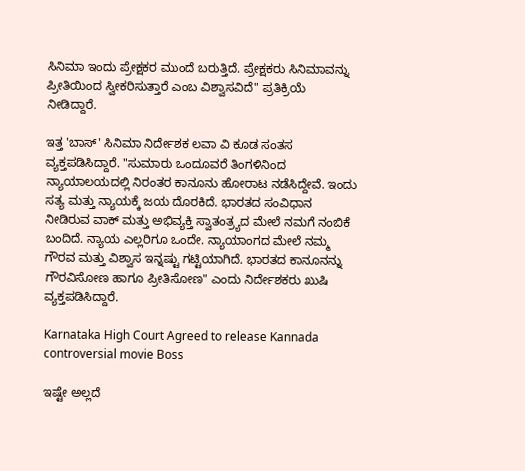ಸಿನಿಮಾ ಇಂದು ಪ್ರೇಕ್ಷಕರ ಮುಂದೆ ಬರುತ್ತಿದೆ. ಪ್ರೇಕ್ಷಕರು ಸಿನಿಮಾವನ್ನು ಪ್ರೀತಿಯಿಂದ ಸ್ವೀಕರಿಸುತ್ತಾರೆ ಎಂಬ ವಿಶ್ವಾಸವಿದೆ" ಪ್ರತಿಕ್ರಿಯೆ ನೀಡಿದ್ದಾರೆ.

ಇತ್ತ 'ಬಾಸ್' ಸಿನಿಮಾ ನಿರ್ದೇಶಕ ಲವಾ ವಿ ಕೂಡ ಸಂತಸ ವ್ಯಕ್ತಪಡಿಸಿದ್ದಾರೆ. "ಸುಮಾರು ಒಂದೂವರೆ ತಿಂಗಳಿನಿಂದ ನ್ಯಾಯಾಲಯದಲ್ಲಿ ನಿರಂತರ ಕಾನೂನು ಹೋರಾಟ ನಡೆಸಿದ್ದೇವೆ. ಇಂದು ಸತ್ಯ ಮತ್ತು ನ್ಯಾಯಕ್ಕೆ ಜಯ ದೊರಕಿದೆ. ಭಾರತದ ಸಂವಿಧಾನ ನೀಡಿರುವ ವಾಕ್ ಮತ್ತು ಅಭಿವ್ಯಕ್ತಿ ಸ್ವಾತಂತ್ರ್ಯದ ಮೇಲೆ ನಮಗೆ ನಂಬಿಕೆ ಬಂದಿದೆ. ನ್ಯಾಯ ಎಲ್ಲರಿಗೂ ಒಂದೇ. ನ್ಯಾಯಾಂಗದ ಮೇಲೆ ನಮ್ಮ ಗೌರವ ಮತ್ತು ವಿಶ್ವಾಸ ಇನ್ನಷ್ಟು ಗಟ್ಟಿಯಾಗಿದೆ. ಭಾರತದ ಕಾನೂನನ್ನು ಗೌರವಿಸೋಣ ಹಾಗೂ ಪ್ರೀತಿಸೋಣ" ಎಂದು ನಿರ್ದೇಶಕರು ಖುಷಿ ವ್ಯಕ್ತಪಡಿಸಿದ್ದಾರೆ.

Karnataka High Court Agreed to release Kannada controversial movie Boss

ಇಷ್ಟೇ ಅಲ್ಲದೆ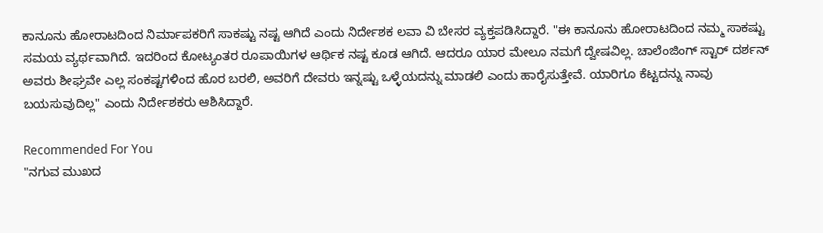ಕಾನೂನು ಹೋರಾಟದಿಂದ ನಿರ್ಮಾಪಕರಿಗೆ ಸಾಕಷ್ಟು ನಷ್ಟ ಆಗಿದೆ ಎಂದು ನಿರ್ದೇಶಕ ಲವಾ ವಿ ಬೇಸರ ವ್ಯಕ್ತಪಡಿಸಿದ್ದಾರೆ. "ಈ ಕಾನೂನು ಹೋರಾಟದಿಂದ ನಮ್ಮ ಸಾಕಷ್ಟು ಸಮಯ ವ್ಯರ್ಥವಾಗಿದೆ. ಇದರಿಂದ ಕೋಟ್ಯಂತರ ರೂಪಾಯಿಗಳ ಆರ್ಥಿಕ ನಷ್ಟ ಕೂಡ ಆಗಿದೆ. ಆದರೂ ಯಾರ ಮೇಲೂ ನಮಗೆ ದ್ವೇಷವಿಲ್ಲ. ಚಾಲೆಂಜಿಂಗ್ ಸ್ಟಾರ್ ದರ್ಶನ್ ಅವರು ಶೀಘ್ರವೇ ಎಲ್ಲ ಸಂಕಷ್ಟಗಳಿಂದ ಹೊರ ಬರಲಿ, ಅವರಿಗೆ ದೇವರು ಇನ್ನಷ್ಟು ಒಳ್ಳೆಯದನ್ನು ಮಾಡಲಿ ಎಂದು ಹಾರೈಸುತ್ತೇವೆ. ಯಾರಿಗೂ ಕೆಟ್ಟದನ್ನು ನಾವು ಬಯಸುವುದಿಲ್ಲ" ಎಂದು ನಿರ್ದೇಶಕರು ಆಶಿಸಿದ್ದಾರೆ.

Recommended For You
"ನಗುವ ಮುಖದ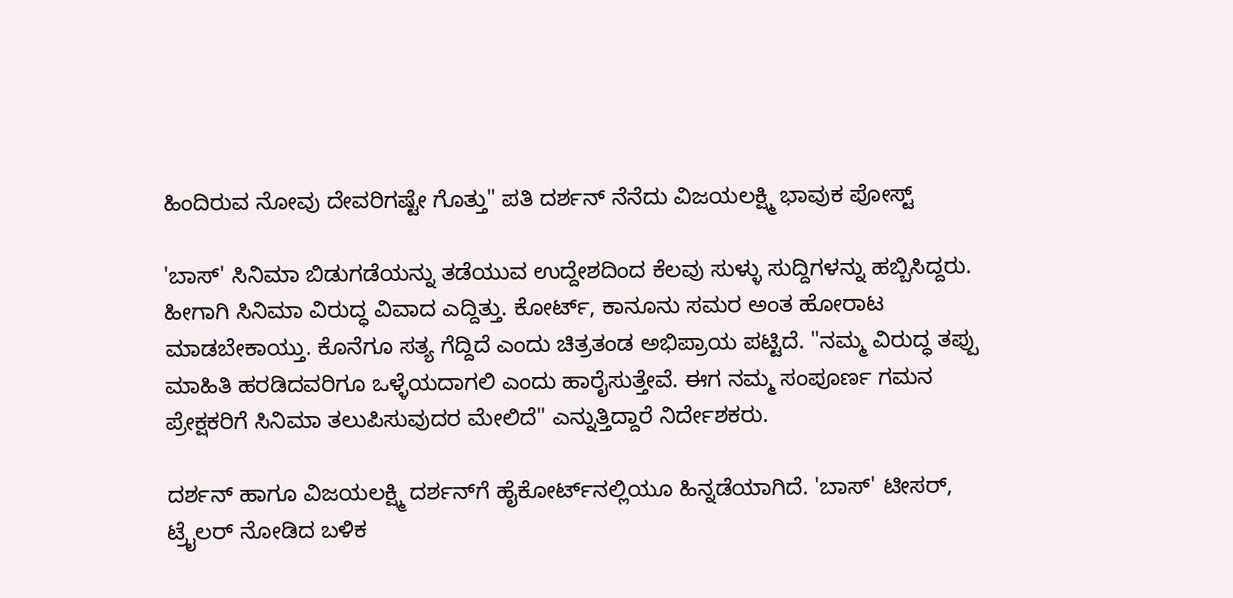ಹಿಂದಿರುವ ನೋವು ದೇವರಿಗಷ್ಟೇ ಗೊತ್ತು" ಪತಿ ದರ್ಶನ್ ನೆನೆದು ವಿಜಯಲಕ್ಷ್ಮಿ ಭಾವುಕ ಪೋಸ್ಟ್

'ಬಾಸ್' ಸಿನಿಮಾ ಬಿಡುಗಡೆಯನ್ನು ತಡೆಯುವ ಉದ್ದೇಶದಿಂದ ಕೆಲವು ಸುಳ್ಳು ಸುದ್ದಿಗಳನ್ನು ಹಬ್ಬಿಸಿದ್ದರು. ಹೀಗಾಗಿ ಸಿನಿಮಾ ವಿರುದ್ಧ ವಿವಾದ ಎದ್ದಿತ್ತು. ಕೋರ್ಟ್, ಕಾನೂನು ಸಮರ ಅಂತ ಹೋರಾಟ ಮಾಡಬೇಕಾಯ್ತು. ಕೊನೆಗೂ ಸತ್ಯ ಗೆದ್ದಿದೆ ಎಂದು ಚಿತ್ರತಂಡ ಅಭಿಪ್ರಾಯ ಪಟ್ಟಿದೆ. "ನಮ್ಮ ವಿರುದ್ಧ ತಪ್ಪು ಮಾಹಿತಿ ಹರಡಿದವರಿಗೂ ಒಳ್ಳೆಯದಾಗಲಿ ಎಂದು ಹಾರೈಸುತ್ತೇವೆ. ಈಗ ನಮ್ಮ ಸಂಪೂರ್ಣ ಗಮನ ಪ್ರೇಕ್ಷಕರಿಗೆ ಸಿನಿಮಾ ತಲುಪಿಸುವುದರ ಮೇಲಿದೆ" ಎನ್ನುತ್ತಿದ್ದಾರೆ ನಿರ್ದೇಶಕರು.

ದರ್ಶನ್ ಹಾಗೂ ವಿಜಯಲಕ್ಷ್ಮಿ ದರ್ಶನ್‌ಗೆ ಹೈಕೋರ್ಟ್‌ನಲ್ಲಿಯೂ ಹಿನ್ನಡೆಯಾಗಿದೆ. 'ಬಾಸ್' ಟೀಸರ್, ಟ್ರೈಲರ್ ನೋಡಿದ ಬಳಿಕ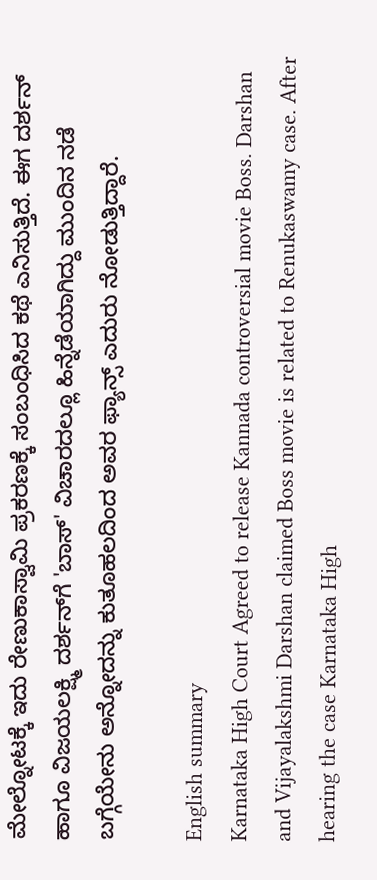ಮೇಲ್ನೋಟಕ್ಕೆ ಇದು ರೇಣುಕಾಸ್ವಾಮಿ ಪ್ರಕರಣಕ್ಕೆ ಸಂಬಂಧಿಸಿದ ಕಥೆ ಎನಿಸುತ್ತಿದೆ. ಈಗ ದರ್ಶನ್ ಹಾಗೂ ವಿಜಯಲಕ್ಷ್ಮಿ ದರ್ಶನ್‌ಗೆ 'ಬಾಸ್' ವಿಚಾರದಲ್ಲೂ ಹಿನ್ನೆಡೆಯಾಗಿದ್ದು ಮುಂದಿನ ನಡೆ ಬಗ್ಗೆಯೇನು ಅನ್ನೋದನ್ನು ಕುತೂಹಲದಿಂದ ಅವರ ಫ್ಯಾನ್ಸ್ ಎದುರು ನೋಡುತ್ತಿದ್ದಾರೆ.

English summary
Karnataka High Court Agreed to release Kannada controversial movie Boss. Darshan and Vijayalakshmi Darshan claimed Boss movie is related to Renukaswamy case. After hearing the case Karnataka High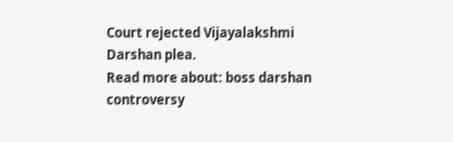Court rejected Vijayalakshmi Darshan plea.
Read more about: boss darshan controversy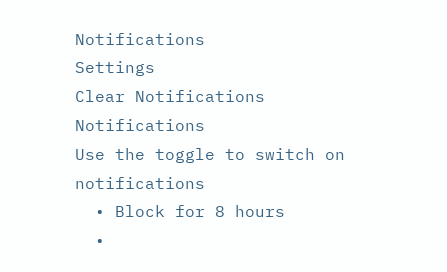Notifications
Settings
Clear Notifications
Notifications
Use the toggle to switch on notifications
  • Block for 8 hours
  •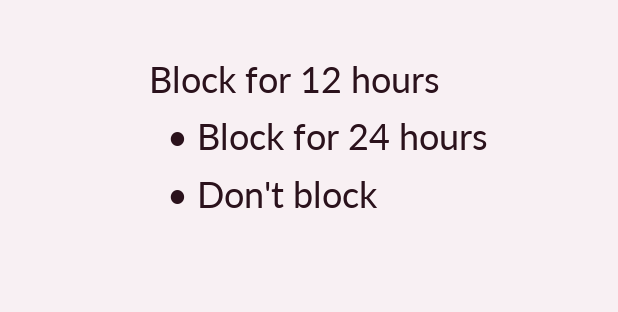Block for 12 hours
  • Block for 24 hours
  • Don't block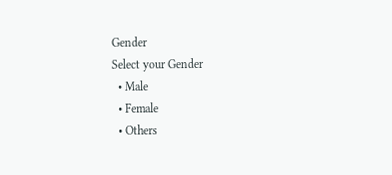Gender
Select your Gender
  • Male
  • Female
  • Others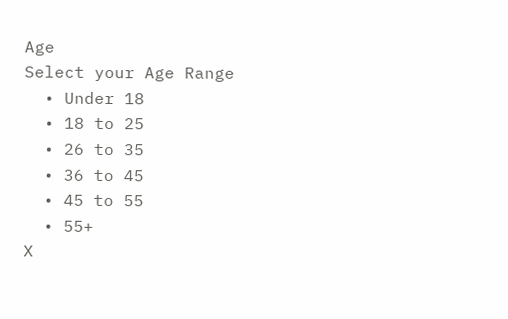Age
Select your Age Range
  • Under 18
  • 18 to 25
  • 26 to 35
  • 36 to 45
  • 45 to 55
  • 55+
X